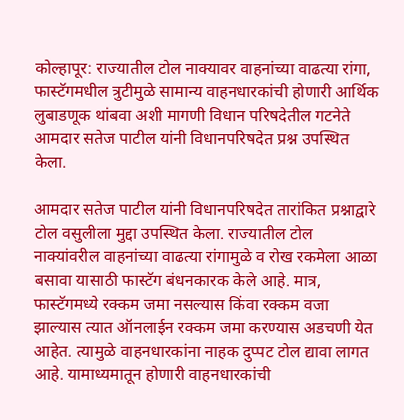कोल्हापूर: राज्यातील टोल नाक्यावर वाहनांच्या वाढत्या रांगा, फास्टॅगमधील त्रुटीमुळे सामान्य वाहनधारकांची होणारी आर्थिक लुबाडणूक थांबवा अशी मागणी विधान परिषदेतील गटनेते आमदार सतेज पाटील यांनी विधानपरिषदेत प्रश्न उपस्थित केला.

आमदार सतेज पाटील यांनी विधानपरिषदेत तारांकित प्रश्नाद्वारे टोल वसुलीला मुद्दा उपस्थित केला. राज्यातील टोल नाक्यांवरील वाहनांच्या वाढत्या रांगामुळे व रोख रकमेला आळा बसावा यासाठी फास्टॅग बंधनकारक केले आहे. मात्र, फास्टॅगमध्ये रक्कम जमा नसल्यास किंवा रक्कम वजा झाल्यास त्यात ऑनलाईन रक्कम जमा करण्यास अडचणी येत आहेत. त्यामुळे वाहनधारकांना नाहक दुप्पट टोल द्यावा लागत आहे. यामाध्यमातून होणारी वाहनधारकांची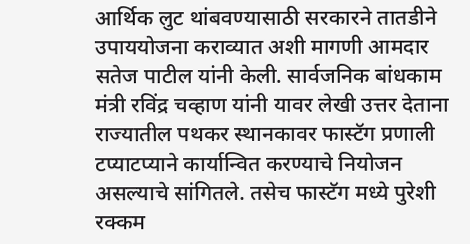आर्थिक लुट थांबवण्यासाठी सरकारने तातडीने उपाययोजना कराव्यात अशी मागणी आमदार सतेज पाटील यांनी केली. सार्वजनिक बांधकाम मंत्री रविंद्र चव्हाण यांनी यावर लेखी उत्तर देताना राज्यातील पथकर स्थानकावर फास्टॅग प्रणाली टप्याटप्याने कार्यान्वित करण्याचे नियोजन असल्याचे सांगितले. तसेच फास्टॅग मध्ये पुरेशी रक्कम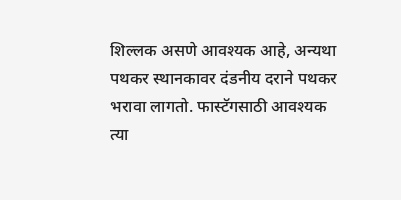शिल्लक असणे आवश्यक आहे, अन्यथा पथकर स्थानकावर दंडनीय दराने पथकर भरावा लागतो. फास्टॅगसाठी आवश्यक त्या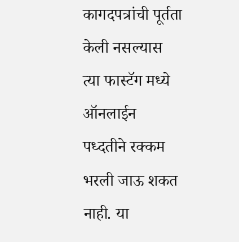कागदपत्रांची पूर्तता केली नसल्यास त्या फास्टॅग मध्ये ऑनलाईन पध्दतीने रक्कम भरली जाऊ शकत नाही. या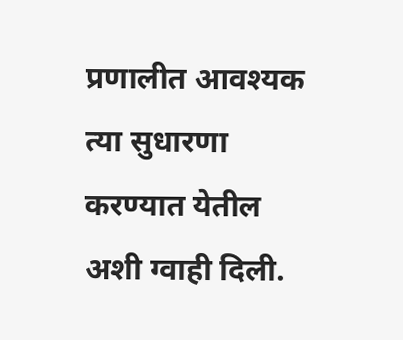प्रणालीत आवश्यक त्या सुधारणा करण्यात येतील अशी ग्वाही दिली.